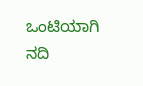ಒಂಟಿಯಾಗಿ ನದಿ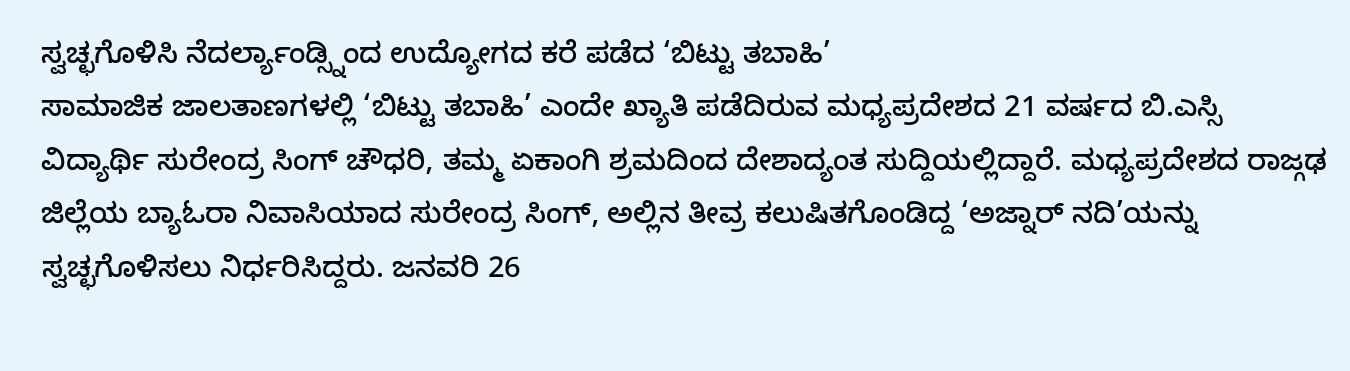ಸ್ವಚ್ಛಗೊಳಿಸಿ ನೆದರ್ಲ್ಯಾಂಡ್ಸ್ನಿಂದ ಉದ್ಯೋಗದ ಕರೆ ಪಡೆದ ‘ಬಿಟ್ಟು ತಬಾಹಿ’
ಸಾಮಾಜಿಕ ಜಾಲತಾಣಗಳಲ್ಲಿ ‘ಬಿಟ್ಟು ತಬಾಹಿ’ ಎಂದೇ ಖ್ಯಾತಿ ಪಡೆದಿರುವ ಮಧ್ಯಪ್ರದೇಶದ 21 ವರ್ಷದ ಬಿ.ಎಸ್ಸಿ ವಿದ್ಯಾರ್ಥಿ ಸುರೇಂದ್ರ ಸಿಂಗ್ ಚೌಧರಿ, ತಮ್ಮ ಏಕಾಂಗಿ ಶ್ರಮದಿಂದ ದೇಶಾದ್ಯಂತ ಸುದ್ದಿಯಲ್ಲಿದ್ದಾರೆ. ಮಧ್ಯಪ್ರದೇಶದ ರಾಜ್ಗಢ ಜಿಲ್ಲೆಯ ಬ್ಯಾಓರಾ ನಿವಾಸಿಯಾದ ಸುರೇಂದ್ರ ಸಿಂಗ್, ಅಲ್ಲಿನ ತೀವ್ರ ಕಲುಷಿತಗೊಂಡಿದ್ದ ‘ಅಜ್ನಾರ್ ನದಿ’ಯನ್ನು ಸ್ವಚ್ಛಗೊಳಿಸಲು ನಿರ್ಧರಿಸಿದ್ದರು. ಜನವರಿ 26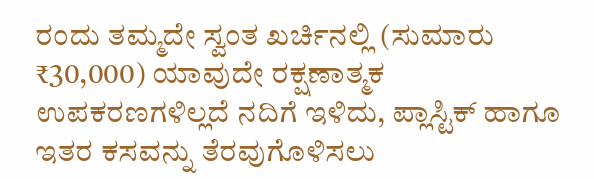ರಂದು ತಮ್ಮದೇ ಸ್ವಂತ ಖರ್ಚಿನಲ್ಲಿ (ಸುಮಾರು ₹30,000) ಯಾವುದೇ ರಕ್ಷಣಾತ್ಮಕ ಉಪಕರಣಗಳಿಲ್ಲದೆ ನದಿಗೆ ಇಳಿದು, ಪ್ಲಾಸ್ಟಿಕ್ ಹಾಗೂ ಇತರ ಕಸವನ್ನು ತೆರವುಗೊಳಿಸಲು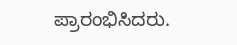ಪ್ರಾರಂಭಿಸಿದರು.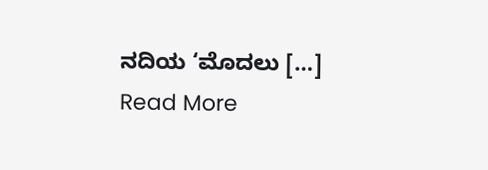ನದಿಯ ‘ಮೊದಲು […]
Read More